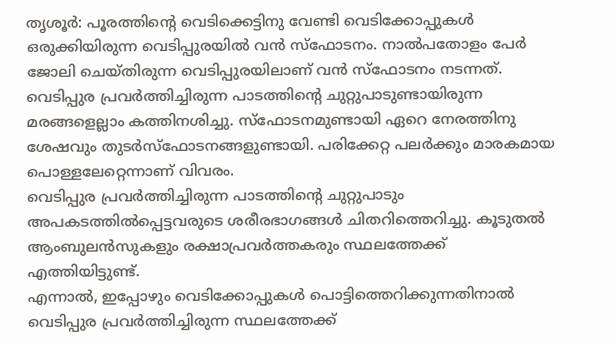തൃശൂർ: പൂരത്തിന്റെ വെടിക്കെട്ടിനു വേണ്ടി വെടിക്കോപ്പുകൾ ഒരുക്കിയിരുന്ന വെടിപ്പുരയിൽ വൻ സ്ഫോടനം. നാൽപതോളം പേർ ജോലി ചെയ്തിരുന്ന വെടിപ്പുരയിലാണ് വൻ സ്ഫോടനം നടന്നത്.
വെടിപ്പുര പ്രവർത്തിച്ചിരുന്ന പാടത്തിന്റെ ചുറ്റുപാടുണ്ടായിരുന്ന മരങ്ങളെല്ലാം കത്തിനശിച്ചു. സ്ഫോടനമുണ്ടായി ഏറെ നേരത്തിനു ശേഷവും തുടർസ്ഫോടനങ്ങളുണ്ടായി. പരിക്കേറ്റ പലർക്കും മാരകമായ പൊള്ളലേറ്റെന്നാണ് വിവരം.
വെടിപ്പുര പ്രവർത്തിച്ചിരുന്ന പാടത്തിന്റെ ചുറ്റുപാടും അപകടത്തിൽപ്പെട്ടവരുടെ ശരീരഭാഗങ്ങൾ ചിതറിത്തെറിച്ചു. കൂടുതൽ ആംബുലൻസുകളും രക്ഷാപ്രവർത്തകരും സ്ഥലത്തേക്ക് എത്തിയിട്ടുണ്ട്.
എന്നാൽ, ഇപ്പോഴും വെടിക്കോപ്പുകൾ പൊട്ടിത്തെറിക്കുന്നതിനാൽ വെടിപ്പുര പ്രവർത്തിച്ചിരുന്ന സ്ഥലത്തേക്ക്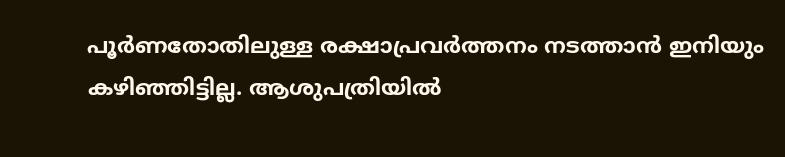പൂർണതോതിലുള്ള രക്ഷാപ്രവർത്തനം നടത്താൻ ഇനിയും കഴിഞ്ഞിട്ടില്ല. ആശുപത്രിയിൽ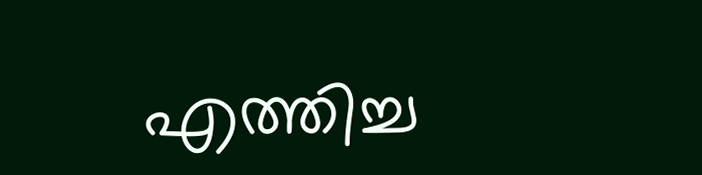എത്തിച്ച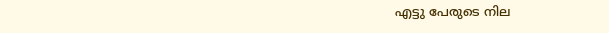എട്ടു പേരുടെ നില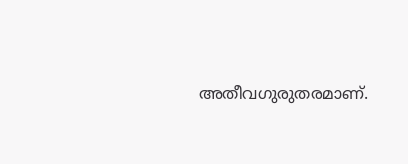അതീവഗുരുതരമാണ്.